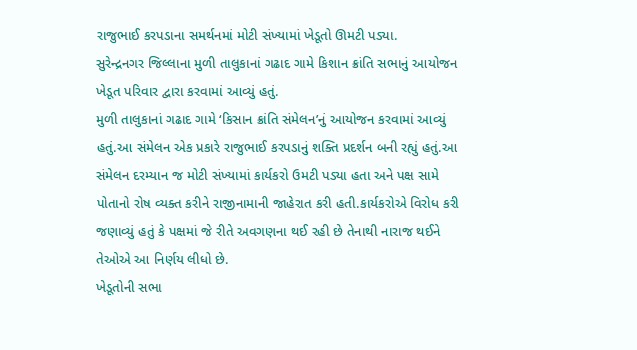રાજુભાઈ કરપડાના સમર્થનમાં મોટી સંખ્યામાં ખેડૂતો ઊમટી પડ્યા.
સુરેન્દ્રનગર જિલ્લાના મુળી તાલુકાનાં ગઢાદ ગામે કિશાન ક્રાંતિ સભાનું આયોજન ખેડૂત પરિવાર દ્વારા કરવામાં આવ્યું હતું.
મુળી તાલુકાનાં ગઢાદ ગામે ‘કિસાન ક્રાંતિ સંમેલન’નું આયોજન કરવામાં આવ્યું હતું.આ સંમેલન એક પ્રકારે રાજુભાઈ કરપડાનું શક્તિ પ્રદર્શન બની રહ્યું હતું.આ સંમેલન દરમ્યાન જ મોટી સંખ્યામાં કાર્યકરો ઉમટી પડ્યા હતા અને પક્ષ સામે પોતાનો રોષ વ્યક્ત કરીને રાજીનામાની જાહેરાત કરી હતી.કાર્યકરોએ વિરોધ કરી જણાવ્યું હતું કે પક્ષમાં જે રીતે અવગણના થઈ રહી છે તેનાથી નારાજ થઈને તેઓએ આ નિર્ણય લીધો છે.
ખેડૂતોની સભા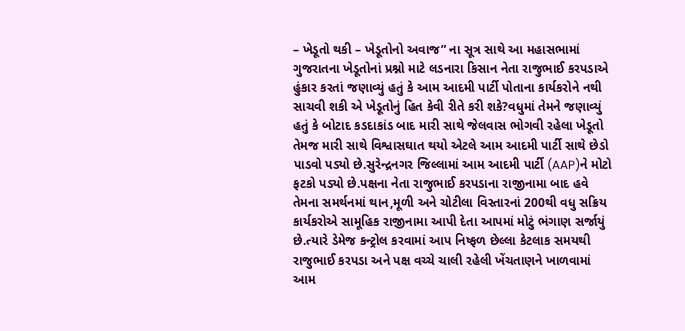– ખેડૂતો થકી – ખેડૂતોનો અવાજ” ના સૂત્ર સાથે આ મહાસભામાં ગુજરાતના ખેડૂતોનાં પ્રશ્નો માટે લડનારા કિસાન નેતા રાજુભાઈ કરપડાએ હુંકાર કરતાં જણાવ્યું હતું કે આમ આદમી પાર્ટી પોતાના કાર્યકરોને નથી સાચવી શકી એ ખેડૂતોનું હિત કેવી રીતે કરી શકે?વધુમાં તેમને જણાવ્યું હતું કે બોટાદ કડદાકાંડ બાદ મારી સાથે જેલવાસ ભોગવી રહેલા ખેડૂતો તેમજ મારી સાથે વિશ્વાસઘાત થયો એટલે આમ આદમી પાર્ટી સાથે છેડો પાડવો પડ્યો છે.સુરેન્દ્રનગર જિલ્લામાં આમ આદમી પાર્ટી (AAP)ને મોટો ફટકો પડ્યો છે.પક્ષના નેતા રાજુભાઈ કરપડાના રાજીનામા બાદ હવે તેમના સમર્થનમાં થાન,મૂળી અને ચોટીલા વિસ્તારનાં 200થી વધુ સક્રિય કાર્યકરોએ સામૂહિક રાજીનામા આપી દેતા આપમાં મોટું ભંગાણ સર્જાયું છે.ત્યારે ડેમેજ કન્ટ્રોલ કરવામાં આપ નિષ્ફળ છેલ્લા કેટલાક સમયથી રાજુભાઈ કરપડા અને પક્ષ વચ્ચે ચાલી રહેલી ખેંચતાણને ખાળવામાં આમ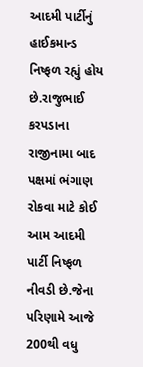આદમી પાર્ટીનું હાઈકમાન્ડ નિષ્ફળ રહ્યું હોય છે.રાજુભાઈ કરપડાના રાજીનામા બાદ પક્ષમાં ભંગાણ રોકવા માટે કોઈ આમ આદમી પાર્ટી નિષ્ફળ નીવડી છે.જેના પરિણામે આજે 200થી વધુ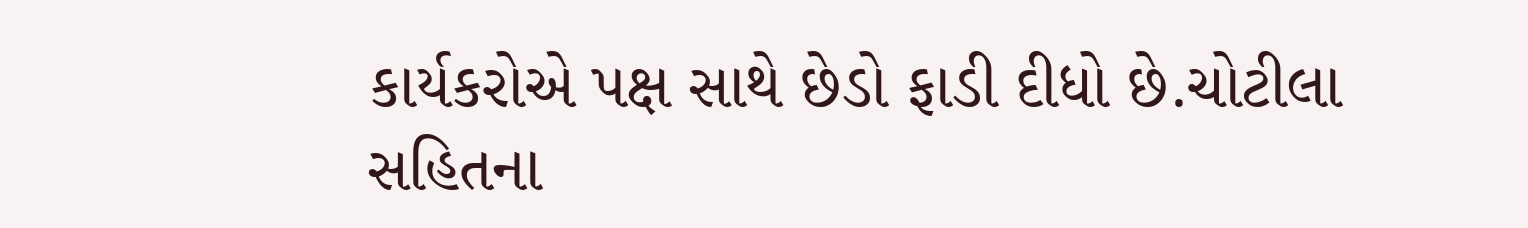કાર્યકરોએ પક્ષ સાથે છેડો ફાડી દીધો છે.ચોટીલા સહિતના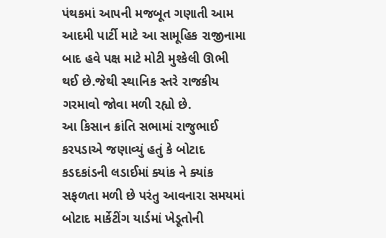પંથકમાં આપની મજબૂત ગણાતી આમ આદમી પાર્ટી માટે આ સામૂહિક રાજીનામા બાદ હવે પક્ષ માટે મોટી મુશ્કેલી ઊભી થઈ છે.જેથી સ્થાનિક સ્તરે રાજકીય ગરમાવો જોવા મળી રહ્યો છે.
આ કિસાન ક્રાંતિ સભામાં રાજુભાઈ કરપડાએ જણાવ્યું હતું કે બોટાદ કડદકાંડની લડાઈમાં ક્યાંક ને ક્યાંક સફળતા મળી છે પરંતુ આવનારા સમયમાં બોટાદ માર્કેટીંગ યાર્ડમાં ખેડૂતોની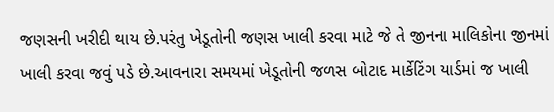જણસની ખરીદી થાય છે.પરંતુ ખેડૂતોની જણસ ખાલી કરવા માટે જે તે જીનના માલિકોના જીનમાં ખાલી કરવા જવું પડે છે.આવનારા સમયમાં ખેડૂતોની જળસ બોટાદ માર્કેટિંગ યાર્ડમાં જ ખાલી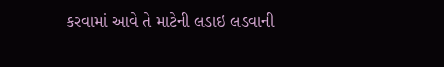કરવામાં આવે તે માટેની લડાઇ લડવાની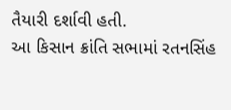તૈયારી દર્શાવી હતી.
આ કિસાન ક્રાંતિ સભામાં રતનસિંહ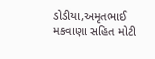ડોડીયા,અમૃતભાઈ મકવાણા સહિત મોટી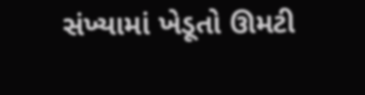સંખ્યામાં ખેડૂતો ઊમટી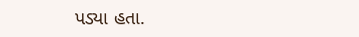પડ્યા હતા.